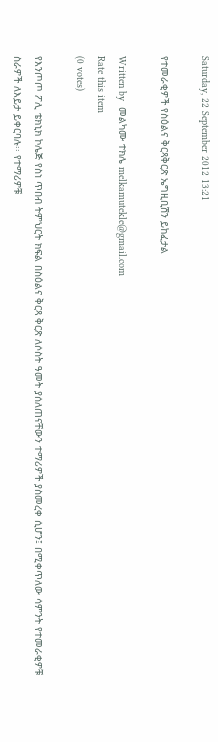Saturday, 22 September 2012 13:21

የተመራቂዎች የስዕልና ቅርጻቅርጽ ኤግዚቢሽን ይከፈታል

Written by  መልካሙ ተክሌ melkamutekle@gmail.com
Rate this item
(0 votes)

የእንጦጦ ፖሊ ቴክኒክ ኮሌጅ የስነ ጥበብ ትምህርት ክፍል በስዕልና ቅርጻ ቅርጽ ለሶስት ዓመት ያሰለጠናቸውን ተማሪዎች ያስመረቀ ሲሆን፤ በሚቀጥለው ሳምንት የተመራቂዎቹ ስራዎች ለእይታ ይቀርባሉ፡፡ የተማሪዎቹ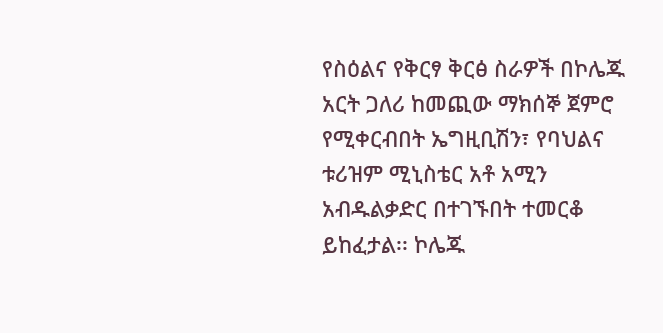የስዕልና የቅርፃ ቅርፅ ስራዎች በኮሌጁ አርት ጋለሪ ከመጪው ማክሰኞ ጀምሮ የሚቀርብበት ኤግዚቢሽን፣ የባህልና ቱሪዝም ሚኒስቴር አቶ አሚን አብዱልቃድር በተገኙበት ተመርቆ ይከፈታል፡፡ ኮሌጁ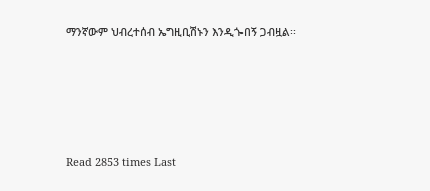ማንኛውም ህብረተሰብ ኤግዚቢሽኑን እንዲጐበኝ ጋብዟል፡፡





Read 2853 times Last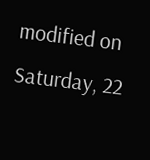modified on Saturday, 22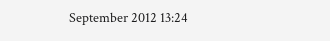September 2012 13:24